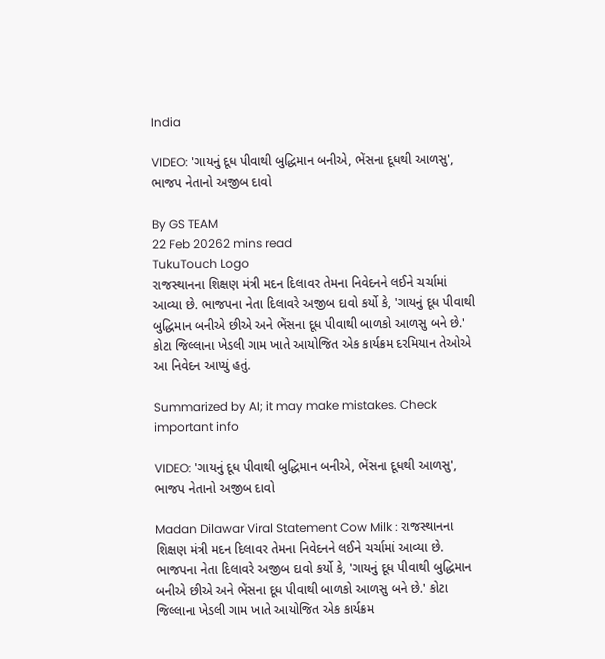India

VIDEO: 'ગાયનું દૂધ પીવાથી બુદ્ધિમાન બનીએ, ભેંસના દૂધથી આળસુ', ભાજપ નેતાનો અજીબ દાવો

By GS TEAM
22 Feb 20262 mins read
TukuTouch Logo
રાજસ્થાનના શિક્ષણ મંત્રી મદન દિલાવર તેમના નિવેદનને લઈને ચર્ચામાં આવ્યા છે. ભાજપના નેતા દિલાવરે અજીબ દાવો કર્યો કે, 'ગાયનું દૂધ પીવાથી બુદ્ધિમાન બનીએ છીએ અને ભેંસના દૂધ પીવાથી બાળકો આળસુ બને છે.' કોટા જિલ્લાના ખેડલી ગામ ખાતે આયોજિત એક કાર્યક્રમ દરમિયાન તેઓએ આ નિવેદન આપ્યું હતું.

Summarized by AI; it may make mistakes. Check important info

VIDEO: 'ગાયનું દૂધ પીવાથી બુદ્ધિમાન બનીએ, ભેંસના દૂધથી આળસુ', ભાજપ નેતાનો અજીબ દાવો

Madan Dilawar Viral Statement Cow Milk : રાજસ્થાનના શિક્ષણ મંત્રી મદન દિલાવર તેમના નિવેદનને લઈને ચર્ચામાં આવ્યા છે. ભાજપના નેતા દિલાવરે અજીબ દાવો કર્યો કે, 'ગાયનું દૂધ પીવાથી બુદ્ધિમાન બનીએ છીએ અને ભેંસના દૂધ પીવાથી બાળકો આળસુ બને છે.' કોટા જિલ્લાના ખેડલી ગામ ખાતે આયોજિત એક કાર્યક્રમ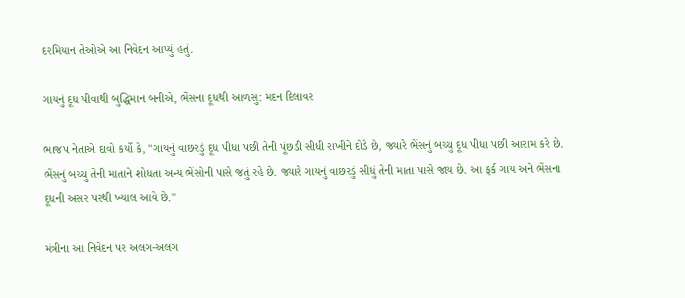દરમિયાન તેઓએ આ નિવેદન આપ્યું હતું.

ગાયનું દૂધ પીવાથી બુદ્ધિમાન બનીએ, ભેંસના દૂધથી આળસુ: મદન દિલાવર

ભાજપ નેતાએ દાવો કર્યો કે, "ગાયનું વાછરડું દૂધ પીધા પછી તેની પૂંછડી સીધી રાખીને દોડે છે, જ્યારે ભેંસનું બચ્ચુ દૂધ પીધા પછી આરામ કરે છે. ભેંસનું બચ્ચુ તેની માતાને શોધતા અન્ય ભેંસોની પાસે જતું રહે છે. જ્યારે ગાયનું વાછરડું સીધું તેની માતા પાસે જાય છે. આ ફર્ક ગાય અને ભેંસના દૂધની અસર પરથી ખ્યાલ આવે છે."

મંત્રીના આ નિવેદન પર અલગ-અલગ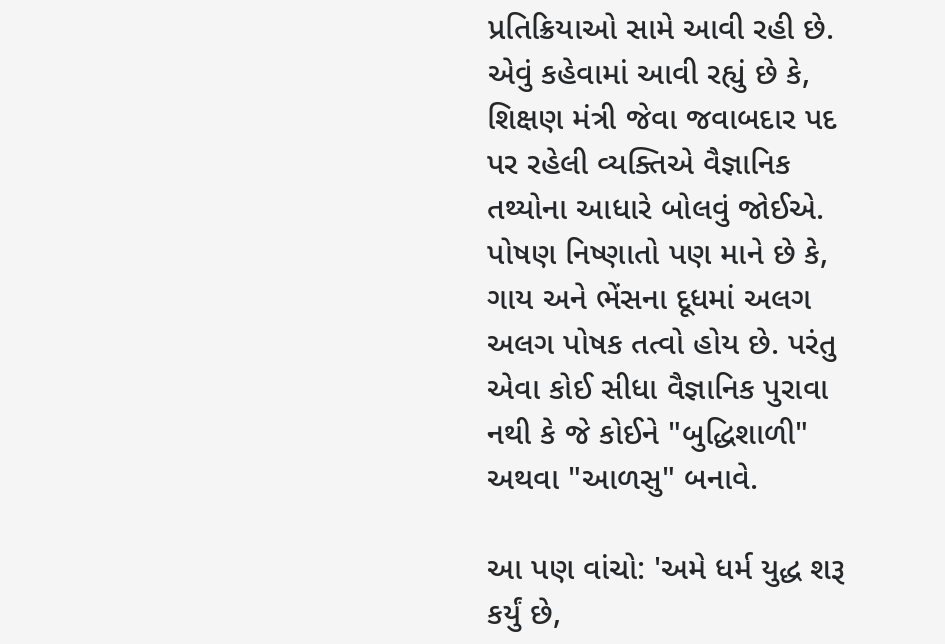પ્રતિક્રિયાઓ સામે આવી રહી છે. એવું કહેવામાં આવી રહ્યું છે કે, શિક્ષણ મંત્રી જેવા જવાબદાર પદ પર રહેલી વ્યક્તિએ વૈજ્ઞાનિક તથ્યોના આધારે બોલવું જોઈએ. પોષણ નિષ્ણાતો પણ માને છે કે, ગાય અને ભેંસના દૂધમાં અલગ અલગ પોષક તત્વો હોય છે. પરંતુ એવા કોઈ સીધા વૈજ્ઞાનિક પુરાવા નથી કે જે કોઈને "બુદ્ધિશાળી" અથવા "આળસુ" બનાવે.

આ પણ વાંચો: 'અમે ધર્મ યુદ્ધ શરૂ કર્યું છે,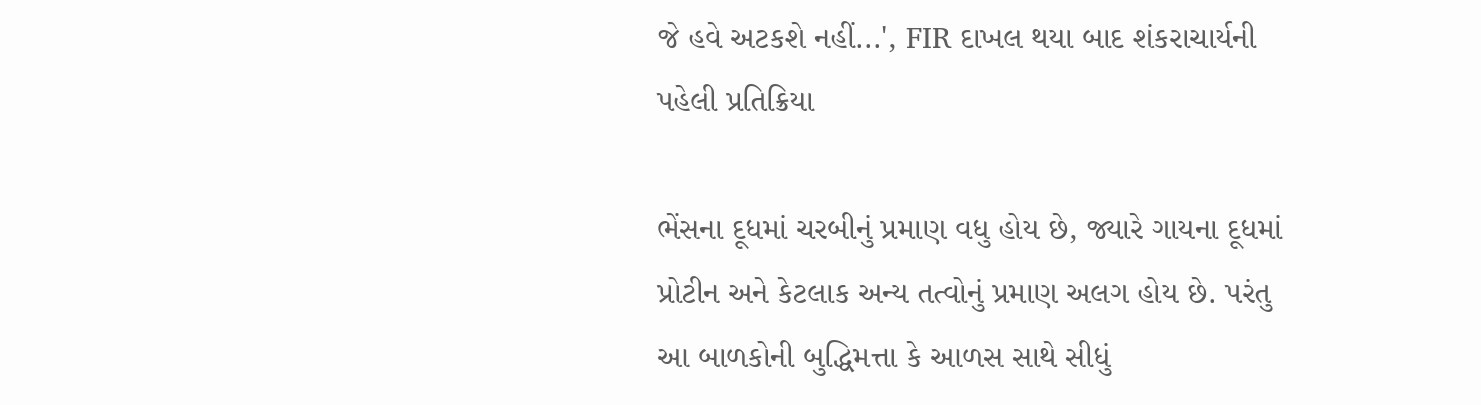જે હવે અટકશે નહીં...', FIR દાખલ થયા બાદ શંકરાચાર્યની પહેલી પ્રતિક્રિયા

ભેંસના દૂધમાં ચરબીનું પ્રમાણ વધુ હોય છે, જ્યારે ગાયના દૂધમાં પ્રોટીન અને કેટલાક અન્ય તત્વોનું પ્રમાણ અલગ હોય છે. પરંતુ આ બાળકોની બુદ્ધિમત્તા કે આળસ સાથે સીધું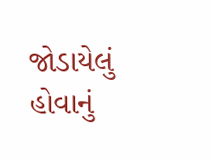જોડાયેલું હોવાનું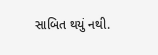સાબિત થયું નથી.